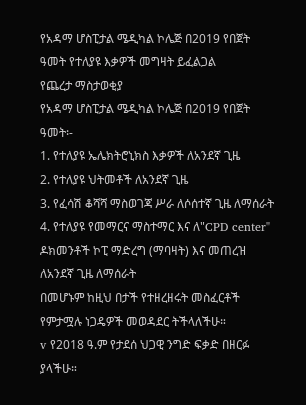የአዳማ ሆስፒታል ሜዲካል ኮሌጅ በ2019 የበጀት ዓመት የተለያዩ እቃዎች መግዛት ይፈልጋል
የጨረታ ማስታወቂያ
የአዳማ ሆስፒታል ሜዲካል ኮሌጅ በ2019 የበጀት ዓመት፡-
1. የተለያዩ ኤሌክትሮኒክስ እቃዎች ለአንደኛ ጊዜ
2. የተለያዩ ህትመቶች ለአንደኛ ጊዜ
3. የፈሳሽ ቆሻሻ ማስወገጃ ሥራ ለሶሰተኛ ጊዜ ለማሰራት
4. የተለያዩ የመማርና ማስተማር እና ለ"CPD center" ዶክመንቶች ኮፒ ማድረግ (ማባዛት) እና መጠረዝ ለአንደኛ ጊዜ ለማሰራት
በመሆኑም ከዚህ በታች የተዘረዘሩት መስፈርቶች የምታሟሉ ነጋዴዎች መወዳደር ትችላለችሁ።
v የ2018 ዓ.ም የታደሰ ህጋዊ ንግድ ፍቃድ በዘርፉ ያላችሁ።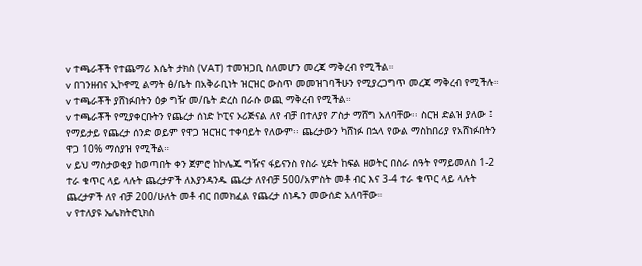v ተጫራቾች የተጨማሪ እሴት ታክስ (VAT) ተመዝጋቢ ስለመሆን መረጃ ማቅረብ የሚችል።
v በገንዘብና ኢኮኖሚ ልማት ፅ/ቤት በአቅራቢነት ዝርዝር ውስጥ መመዝገባችሁን የሚያረጋግጥ መረጃ ማቅረብ የሚችሉ።
v ተጫራቾች ያሸነፉበትን ዕቃ ግዥ መ/ቤት ድረስ በራሱ ወጪ ማቅረብ የሚችል።
v ተጫራቾች የሚያቀርቡትን የጨረታ ሰነድ ኮፒና ኦሪጅናል ለየ ብቻ በተለያየ ፖስታ ማሸግ አለባቸው፡፡ ስርዝ ድልዝ ያለው ፤ የማይታይ የጨረታ ሰንድ ወይም የዋጋ ዝርዝር ተቀባይት የለውም፡፡ ጨረታውን ካሸነፉ በኋላ የውል ማስከበሪያ የአሸነፉበትን ዋጋ 10% ማሰያዝ የሚችል።
v ይህ ማስታወቂያ ከወጣበት ቀን ጀምሮ ከኮሌጁ ግዥና ፋይናንስ የስራ ሂደት ከፍል ዘወትር በስራ ሰዓት የማይመለስ 1-2 ተራ ቁጥር ላይ ላሉት ጨረታዎች ለእያንዳንዱ ጨረታ ለየብቻ 500/አምስት መቶ ብር እና 3-4 ተራ ቁጥር ላይ ላሉት ጨረታዎች ለየ ብቻ 200/ሁለት መቶ ብር በመክፈል የጨረታ ሰነዱን መውሰድ አለባቸው።
v የተለያዩ ኤሌክትሮኒክስ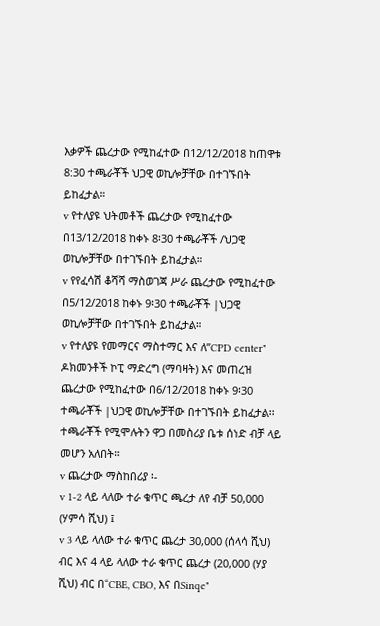እቃዎች ጨረታው የሚከፈተው በ12/12/2018 ከጠዋቱ 8:30 ተጫራቾች ህጋዊ ወኪሎቻቸው በተገኙበት ይከፈታል።
v የተለያዩ ህትመቶች ጨረታው የሚከፈተው በ13/12/2018 ከቀኑ 8፡30 ተጫራቾች /ህጋዊ ወኪሎቻቸው በተገኙበት ይከፈታል።
v የየፈሳሽ ቆሻሻ ማስወገጃ ሥራ ጨረታው የሚከፈተው በ5/12/2018 ከቀኑ 9፡30 ተጫራቾች |ህጋዊ ወኪሎቻቸው በተገኙበት ይከፈታል።
v የተለያዩ የመማርና ማስተማር እና ለ”CPD center" ዶክመንቶች ኮፒ ማድረግ (ማባዛት) እና መጠረዝ ጨረታው የሚከፈተው በ6/12/2018 ከቀኑ 9፡30 ተጫራቾች |ህጋዊ ወኪሎቻቸው በተገኙበት ይከፈታል፡፡ ተጫራቾች የሚሞሉትን ዋጋ በመስሪያ ቤቱ ሰነድ ብቻ ላይ መሆን አለበት።
v ጨረታው ማስከበሪያ ፡-
v 1-2 ላይ ላለው ተራ ቁጥር ጫረታ ለየ ብቻ 50,000 (ሃምሳ ሺህ) ፤
v 3 ላይ ላለው ተራ ቁጥር ጨረታ 30,000 (ሰላሳ ሺህ) ብር እና 4 ላይ ላለው ተራ ቁጥር ጨረታ (20,000 (ሃያ ሺህ) ብር በ“CBE, CBO, እና በSinqe"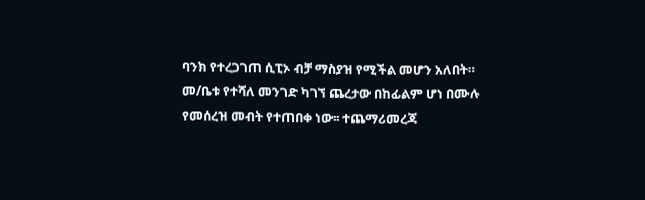ባንክ የተረጋገጠ ሲፒኦ ብቻ ማስያዝ የሚችል መሆን አለበት።
መ/ቤቱ የተሻለ መንገድ ካገኘ ጨረታው በከፊልም ሆነ በሙሉ የመሰረዝ መብት የተጠበቀ ነው፡፡ ተጨማሪመረጃ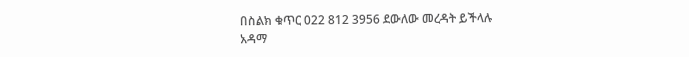በስልክ ቁጥር 022 812 3956 ደውለው መረዳት ይችላሉ
አዳማ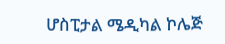ሆስፒታል ሜዲካል ኮሌጅ